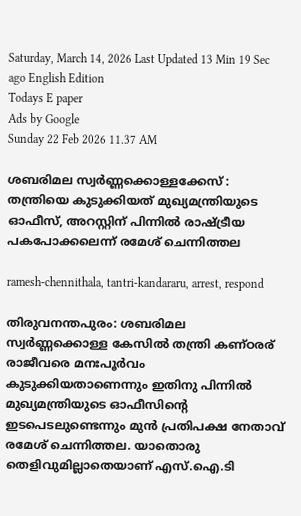Saturday, March 14, 2026 Last Updated 13 Min 19 Sec ago English Edition
Todays E paper
Ads by Google
Sunday 22 Feb 2026 11.37 AM

ശബരിമല സ്വര്‍ണ്ണക്കൊള്ളക്കേസ് : തന്ത്രിയെ കുടുക്കിയത് മുഖ്യമന്ത്രിയുടെ ഓഫീസ്, അറസ്റ്റിന് പിന്നില്‍ രാഷ്ട്രീയ പകപോക്കലെന്ന് രമേശ് ചെന്നിത്തല

ramesh-chennithala, tantri-kandararu, arrest, respond

തിരുവനന്തപുരം: ശബരിമല സ്വര്‍ണ്ണക്കൊള്ള കേസില്‍ തന്ത്രി കണ്ഠരര് രാജീവരെ മനഃപൂര്‍വം കുടുക്കിയതാണെന്നും ഇതിനു പിന്നില്‍ മുഖ്യമന്ത്രിയുടെ ഓഫീസിന്റെ ഇടപെടലുണ്ടെന്നും മുന്‍ പ്രതിപക്ഷ നേതാവ് രമേശ് ചെന്നിത്തല. യാതൊരു തെളിവുമില്ലാതെയാണ് എസ്.ഐ.ടി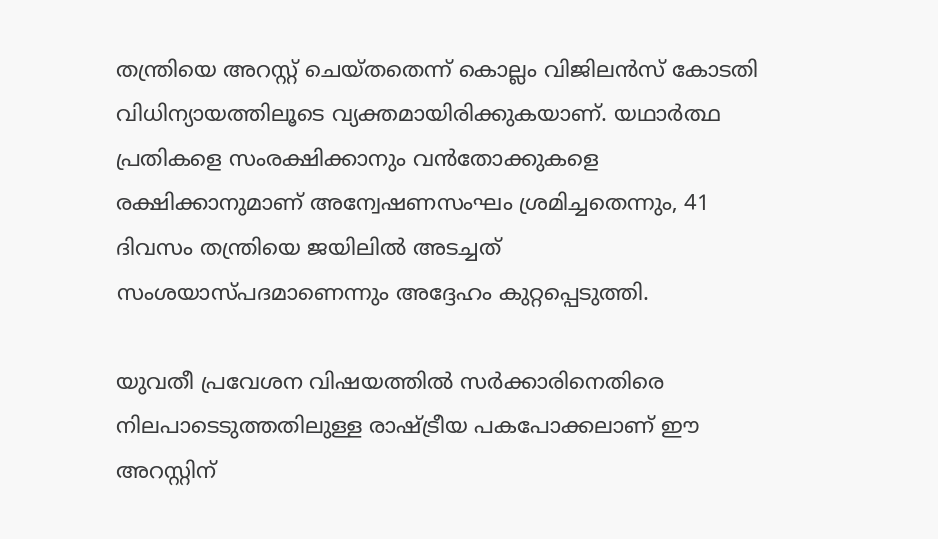തന്ത്രിയെ അറസ്റ്റ് ചെയ്തതെന്ന് കൊല്ലം വിജിലന്‍സ് കോടതി വിധിന്യായത്തിലൂടെ വ്യക്തമായിരിക്കുകയാണ്. യഥാര്‍ത്ഥ പ്രതികളെ സംരക്ഷിക്കാനും വന്‍തോക്കുകളെ രക്ഷിക്കാനുമാണ് അന്വേഷണസംഘം ശ്രമിച്ചതെന്നും, 41 ദിവസം തന്ത്രിയെ ജയിലില്‍ അടച്ചത് സംശയാസ്പദമാണെന്നും അദ്ദേഹം കുറ്റപ്പെടുത്തി.

യുവതീ പ്രവേശന വിഷയത്തില്‍ സര്‍ക്കാരിനെതിരെ നിലപാടെടുത്തതിലുള്ള രാഷ്ട്രീയ പകപോക്കലാണ് ഈ അറസ്റ്റിന്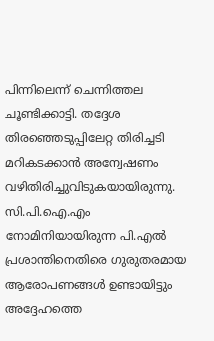പിന്നിലെന്ന് ചെന്നിത്തല ചൂണ്ടിക്കാട്ടി. തദ്ദേശ തിരഞ്ഞെടുപ്പിലേറ്റ തിരിച്ചടി മറികടക്കാന്‍ അന്വേഷണം വഴിതിരിച്ചുവിടുകയായിരുന്നു. സി.പി.ഐ.എം നോമിനിയായിരുന്ന പി.എല്‍ പ്രശാന്തിനെതിരെ ഗുരുതരമായ ആരോപണങ്ങള്‍ ഉണ്ടായിട്ടും അദ്ദേഹത്തെ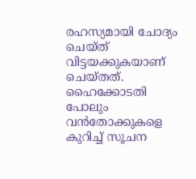രഹസ്യമായി ചോദ്യം ചെയ്ത് വിട്ടയക്കുകയാണ് ചെയ്തത്. ഹൈക്കോടതി പോലും വന്‍തോക്കുകളെ കുറിച്ച് സൂചന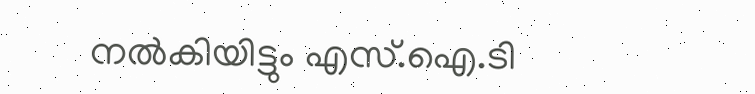നല്‍കിയിട്ടും എസ്.ഐ.ടി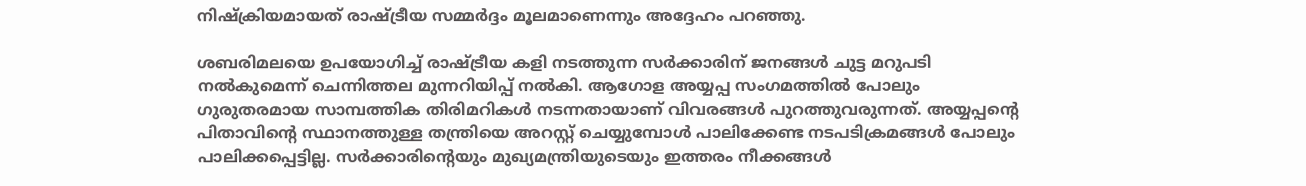നിഷ്‌ക്രിയമായത് രാഷ്ട്രീയ സമ്മര്‍ദ്ദം മൂലമാണെന്നും അദ്ദേഹം പറഞ്ഞു.

ശബരിമലയെ ഉപയോഗിച്ച് രാഷ്ട്രീയ കളി നടത്തുന്ന സര്‍ക്കാരിന് ജനങ്ങള്‍ ചുട്ട മറുപടി നല്‍കുമെന്ന് ചെന്നിത്തല മുന്നറിയിപ്പ് നല്‍കി. ആഗോള അയ്യപ്പ സംഗമത്തില്‍ പോലും ഗുരുതരമായ സാമ്പത്തിക തിരിമറികള്‍ നടന്നതായാണ് വിവരങ്ങള്‍ പുറത്തുവരുന്നത്. അയ്യപ്പന്റെ പിതാവിന്റെ സ്ഥാനത്തുള്ള തന്ത്രിയെ അറസ്റ്റ് ചെയ്യുമ്പോള്‍ പാലിക്കേണ്ട നടപടിക്രമങ്ങള്‍ പോലും പാലിക്കപ്പെട്ടില്ല. സര്‍ക്കാരിന്റെയും മുഖ്യമന്ത്രിയുടെയും ഇത്തരം നീക്കങ്ങള്‍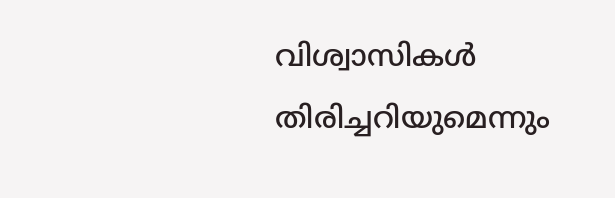വിശ്വാസികള്‍ തിരിച്ചറിയുമെന്നും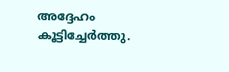അദ്ദേഹം കൂട്ടിച്ചേര്‍ത്തു.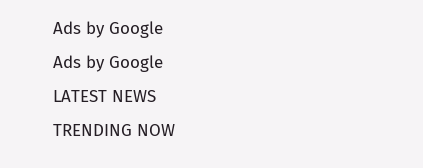Ads by Google
Ads by Google
LATEST NEWS
TRENDING NOW